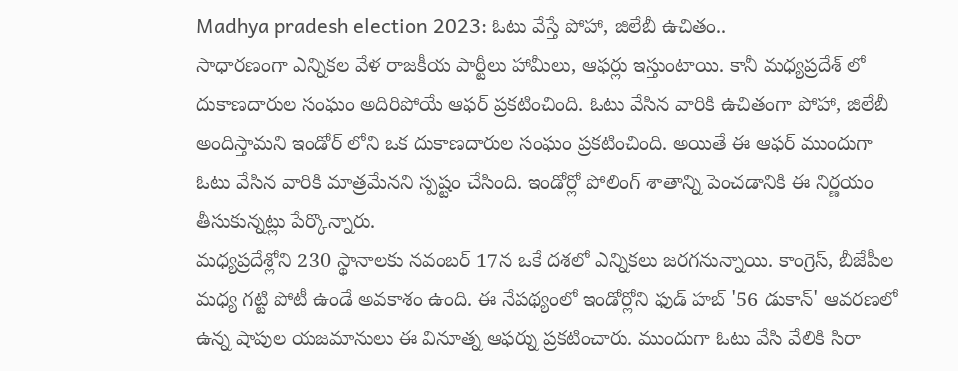Madhya pradesh election 2023: ఓటు వేస్తే పోహా, జిలేబీ ఉచితం..
సాధారణంగా ఎన్నికల వేళ రాజకీయ పార్టీలు హామీలు, ఆఫర్లు ఇస్తుంటాయి. కానీ మధ్యప్రదేశ్ లో దుకాణదారుల సంఘం అదిరిపోయే ఆఫర్ ప్రకటించింది. ఓటు వేసిన వారికి ఉచితంగా పోహా, జిలేబీ అందిస్తామని ఇండోర్ లోని ఒక దుకాణదారుల సంఘం ప్రకటించింది. అయితే ఈ ఆఫర్ ముందుగా ఓటు వేసిన వారికి మాత్రమేనని స్పష్టం చేసింది. ఇండోర్లో పోలింగ్ శాతాన్ని పెంచడానికి ఈ నిర్ణయం తీసుకున్నట్లు పేర్కొన్నారు.
మధ్యప్రదేశ్లోని 230 స్థానాలకు నవంబర్ 17న ఒకే దశలో ఎన్నికలు జరగనున్నాయి. కాంగ్రెస్, బీజేపీల మధ్య గట్టి పోటీ ఉండే అవకాశం ఉంది. ఈ నేపథ్యంలో ఇండోర్లోని ఫుడ్ హబ్ '56 డుకాన్' ఆవరణలో ఉన్న షాపుల యజమానులు ఈ వినూత్న ఆఫర్ను ప్రకటించారు. ముందుగా ఓటు వేసి వేలికి సిరా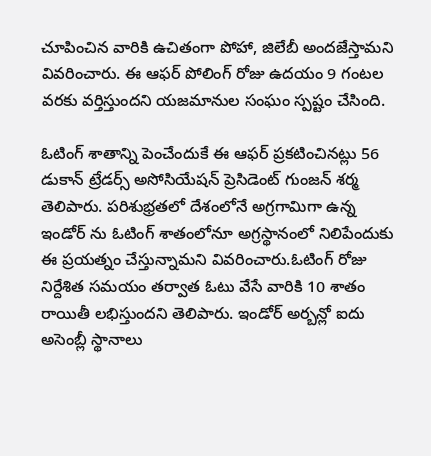చూపించిన వారికి ఉచితంగా పోహా, జిలేబీ అందజేస్తామని వివరించారు. ఈ ఆఫర్ పోలింగ్ రోజు ఉదయం 9 గంటల వరకు వర్తిస్తుందని యజమానుల సంఘం స్పష్టం చేసింది.

ఓటింగ్ శాతాన్ని పెంచేందుకే ఈ ఆఫర్ ప్రకటించినట్లు 56 డుకాన్ ట్రేడర్స్ అసోసియేషన్ ప్రెసిడెంట్ గుంజన్ శర్మ తెలిపారు. పరిశుభ్రతలో దేశంలోనే అగ్రగామిగా ఉన్న ఇండోర్ ను ఓటింగ్ శాతంలోనూ అగ్రస్థానంలో నిలిపేందుకు ఈ ప్రయత్నం చేస్తున్నామని వివరించారు.ఓటింగ్ రోజు నిర్దేశిత సమయం తర్వాత ఓటు వేసే వారికి 10 శాతం రాయితీ లభిస్తుందని తెలిపారు. ఇండోర్ అర్బన్లో ఐదు అసెంబ్లీ స్థానాలు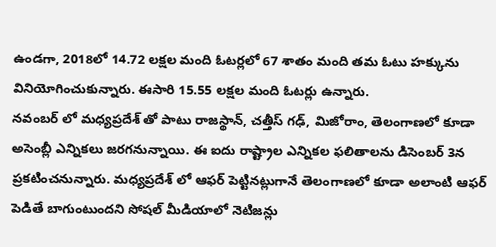ఉండగా, 2018లో 14.72 లక్షల మంది ఓటర్లలో 67 శాతం మంది తమ ఓటు హక్కును వినియోగించుకున్నారు. ఈసారి 15.55 లక్షల మంది ఓటర్లు ఉన్నారు.
నవంబర్ లో మధ్యప్రదేశ్ తో పాటు రాజస్థాన్, చత్తీస్ గఢ్, మిజోరాం, తెలంగాణలో కూడా అసెంబ్లీ ఎన్నికలు జరగనున్నాయి. ఈ ఐదు రాష్ట్రాల ఎన్నికల ఫలితాలను డిసెంబర్ 3న ప్రకటించనున్నారు. మధ్యప్రదేశ్ లో ఆఫర్ పెట్టినట్లుగానే తెలంగాణలో కూడా అలాంటి ఆఫర్ పెడితే బాగుంటుందని సోషల్ మీడియాలో నెటిజన్లు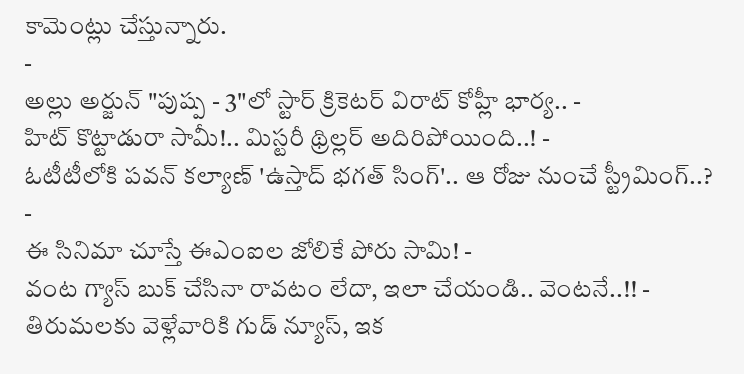కామెంట్లు చేస్తున్నారు.
-
అల్లు అర్జున్ "పుష్ప - 3"లో స్టార్ క్రికెటర్ విరాట్ కోహ్లీ భార్య.. -
హిట్ కొట్టాడురా సామీ!.. మిస్టరీ థ్రిల్లర్ అదిరిపోయింది..! -
ఓటీటీలోకి పవన్ కల్యాణ్ 'ఉస్తాద్ భగత్ సింగ్'.. ఆ రోజు నుంచే స్ట్రీమింగ్..? -
ఈ సినిమా చూస్తే ఈఎంఐల జోలికే పోరు సామి! -
వంట గ్యాస్ బుక్ చేసినా రావటం లేదా, ఇలా చేయండి.. వెంటనే..!! -
తిరుమలకు వెళ్లేవారికి గుడ్ న్యూస్, ఇక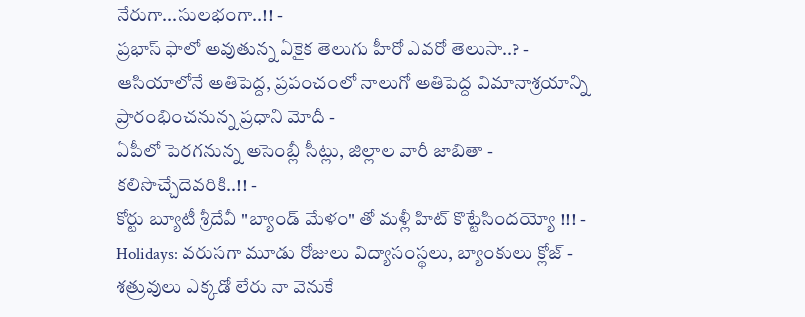నేరుగా...సులభంగా..!! -
ప్రభాస్ ఫాలో అవుతున్న ఏకైక తెలుగు హీరో ఎవరో తెలుసా..? -
ఆసియాలోనే అతిపెద్ద, ప్రపంచంలో నాలుగో అతిపెద్ద విమానాశ్రయాన్ని ప్రారంభించనున్న ప్రధాని మోదీ -
ఏపీలో పెరగనున్న అసెంబ్లీ సీట్లు, జిల్లాల వారీ జాబితా - కలిసొచ్చేదెవరికి..!! -
కోర్టు బ్యూటీ శ్రీదేవీ "బ్యాండ్ మేళం" తో మళ్లీ హిట్ కొట్టేసిందయ్యో !!! -
Holidays: వరుసగా మూడు రోజులు విద్యాసంస్థలు, బ్యాంకులు క్లోజ్ -
శత్రువులు ఎక్కడో లేరు నా వెనుకే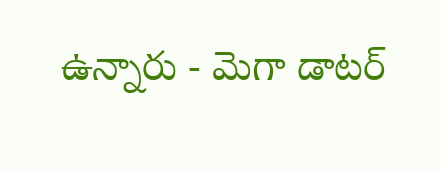ఉన్నారు - మెగా డాటర్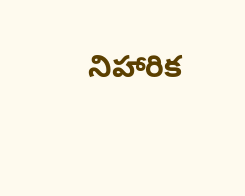నిహారిక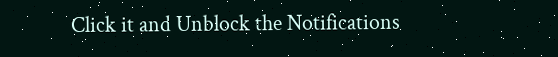Click it and Unblock the Notifications